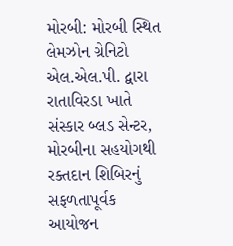મોરબી: મોરબી સ્થિત લેમઝોન ગ્રેનિટો એલ.એલ.પી. દ્વારા રાતાવિરડા ખાતે સંસ્કાર બ્લડ સેન્ટર, મોરબીના સહયોગથી રક્તદાન શિબિરનું સફળતાપૂર્વક આયોજન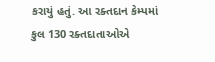કરાયું હતું. આ રક્તદાન કેમ્પમાં કુલ 130 રક્તદાતાઓએ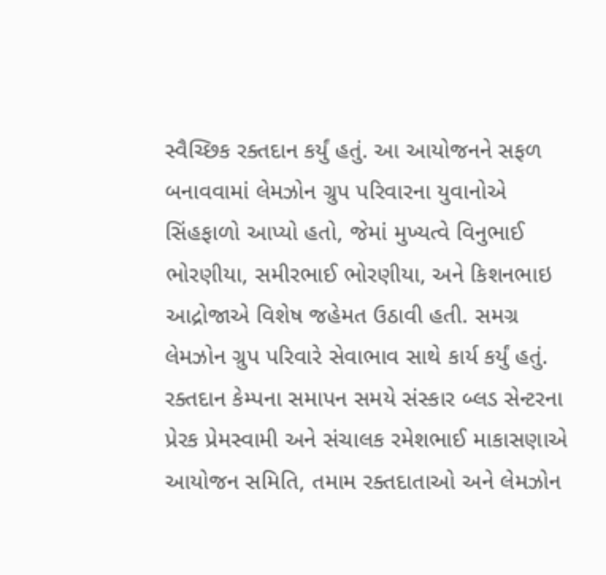સ્વૈચ્છિક રક્તદાન કર્યું હતું. આ આયોજનને સફળ બનાવવામાં લેમઝોન ગ્રુપ પરિવારના યુવાનોએ સિંહફાળો આપ્યો હતો, જેમાં મુખ્યત્વે વિનુભાઈ ભોરણીયા, સમીરભાઈ ભોરણીયા, અને કિશનભાઇ આદ્રોજાએ વિશેષ જહેમત ઉઠાવી હતી. સમગ્ર લેમઝોન ગ્રુપ પરિવારે સેવાભાવ સાથે કાર્ય કર્યું હતું. રક્તદાન કેમ્પના સમાપન સમયે સંસ્કાર બ્લડ સેન્ટરના પ્રેરક પ્રેમસ્વામી અને સંચાલક રમેશભાઈ માકાસણાએ આયોજન સમિતિ, તમામ રક્તદાતાઓ અને લેમઝોન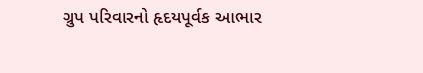ગ્રુપ પરિવારનો હૃદયપૂર્વક આભાર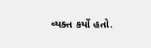વ્યક્ત કર્યો હતો.